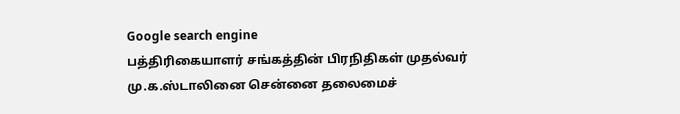Google search engine
பத்திரிகையாளர் சங்கத்தின் பிரநிதிகள் முதல்வர் மு.க.ஸ்டாலினை சென்னை தலைமைச்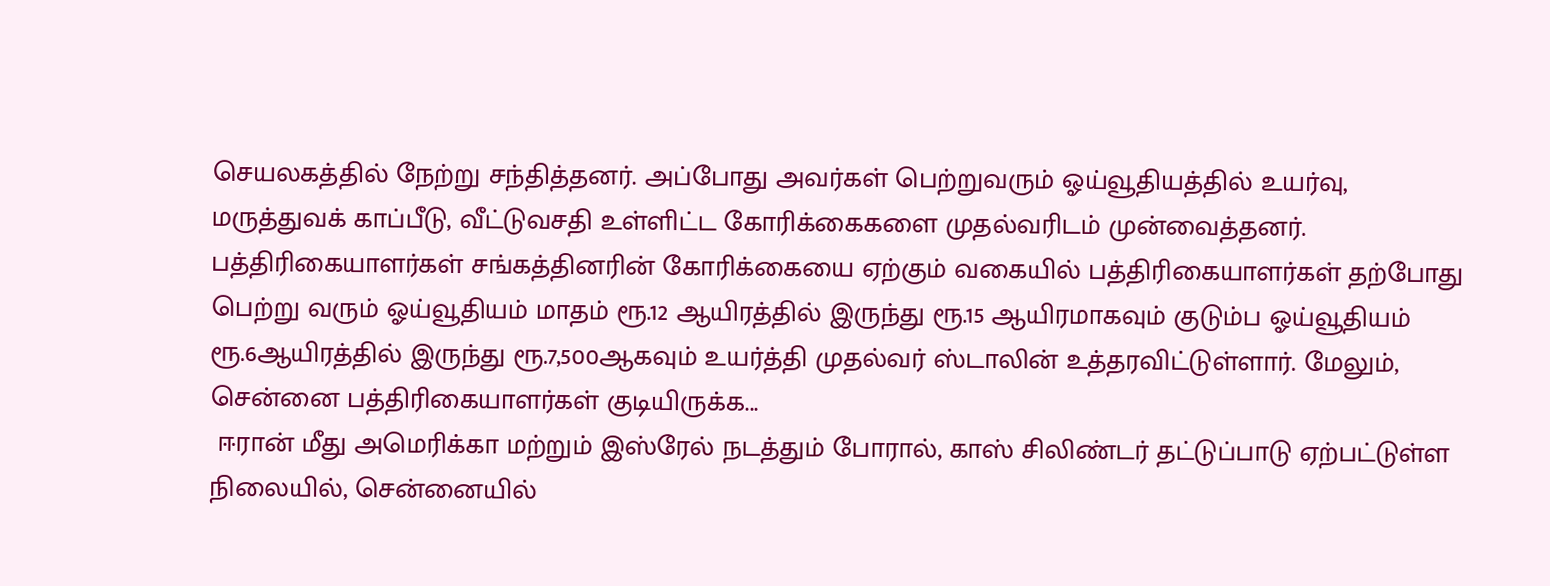செயலகத்தில் நேற்று சந்தித்தனர். அப்போது அவர்கள் பெற்றுவரும் ஓய்வூதியத்தில் உயர்வு, மருத்துவக் காப்பீடு, வீட்டுவசதி உள்ளிட்ட கோரிக்கைகளை முதல்வரிடம் முன்வைத்தனர். பத்திரிகையாளர்கள் சங்கத்தினரின் கோரிக்கையை ஏற்கும் வகையில் பத்திரிகையாளர்கள் தற்போது பெற்று வரும் ஓய்வூதியம் மாதம் ரூ.12 ஆயிரத்தில் இருந்து ரூ.15 ஆயிரமாகவும் குடும்ப ஓய்வூதியம் ரூ.6ஆயிரத்தில் இருந்து ரூ.7,500ஆகவும் உயர்த்தி முதல்வர் ஸ்டாலின் உத்தரவிட்டுள்ளார். மேலும், சென்னை பத்திரிகையாளர்கள் குடியிருக்க...
 ஈரான் மீது அமெரிக்கா மற்றும் இஸ்ரேல் நடத்தும் போரால், காஸ் சிலிண்டர் தட்டுப்பாடு ஏற்பட்டுள்ள நிலையில், சென்னையில்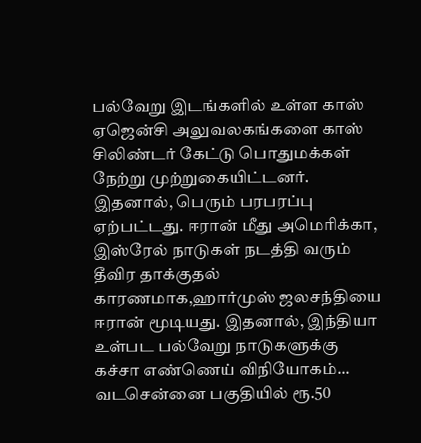பல்வேறு இடங்களில் உள்ள காஸ் ஏஜென்சி அலுவலகங்களை காஸ் சிலிண்டர் கேட்டு பொதுமக்கள் நேற்று முற்றுகையிட்டனர். இதனால், பெரும் பரபரப்பு ஏற்பட்டது. ஈரான் மீது அமெரிக்கா, இஸ்ரேல் நாடுகள் நடத்தி வரும் தீவிர தாக்குதல் காரணமாக,ஹார்முஸ் ஜலசந்தியை ஈரான் மூடியது. இதனால், இந்தியா உள்பட பல்வேறு நாடுகளுக்கு கச்சா எண்ணெய் விநியோகம்...
வடசென்னை பகுதியில் ரூ.50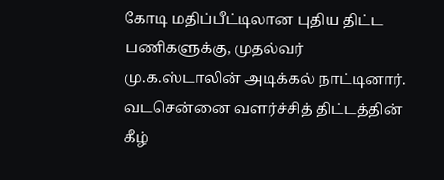கோடி மதிப்பீட்டிலான புதிய திட்ட பணிகளுக்கு, முதல்வர் மு.க.ஸ்டாலின் அடிக்கல் நாட்டினார். வடசென்னை வளர்ச்சித் திட்டத்தின் கீழ்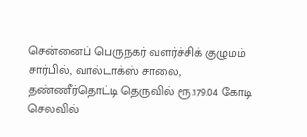சென்னைப் பெருநகர் வளர்ச்சிக் குழுமம் சார்பில், வால்டாக்ஸ் சாலை, தண்ணீர்தொட்டி தெருவில் ரூ.179.04 கோடி செலவில்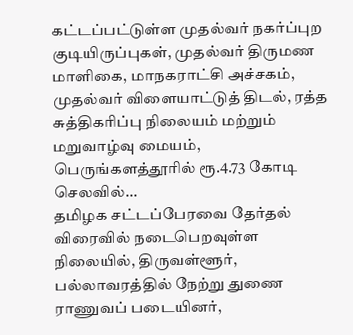கட்டப்பட்டுள்ள முதல்வர் நகர்ப்புற குடியிருப்புகள், முதல்வர் திருமண மாளிகை, மாநகராட்சி அச்சகம், முதல்வர் விளையாட்டுத் திடல், ரத்த சுத்திகரிப்பு நிலையம் மற்றும் மறுவாழ்வு மையம், பெருங்களத்தூரில் ரூ.4.73 கோடி செலவில்...
தமிழக சட்டப்பேரவை தேர்தல் விரைவில் நடைபெறவுள்ள நிலையில், திருவள்ளூர், பல்லாவரத்தில் நேற்று துணை ராணுவப் படையினர்,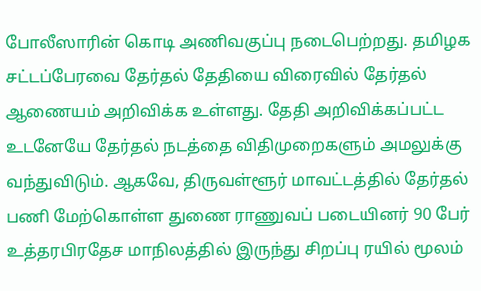போலீஸாரின் கொடி அணிவகுப்பு நடைபெற்றது. தமிழக சட்டப்பேரவை தேர்தல் தேதியை விரைவில் தேர்தல் ஆணையம் அறிவிக்க உள்ளது. தேதி அறிவிக்கப்பட்ட உடனேயே தேர்தல் நடத்தை விதிமுறைகளும் அமலுக்கு வந்துவிடும். ஆகவே, திருவள்ளூர் மாவட்டத்தில் தேர்தல் பணி மேற்கொள்ள துணை ராணுவப் படையினர் 90 பேர் உத்தரபிரதேச மாநிலத்தில் இருந்து சிறப்பு ரயில் மூலம்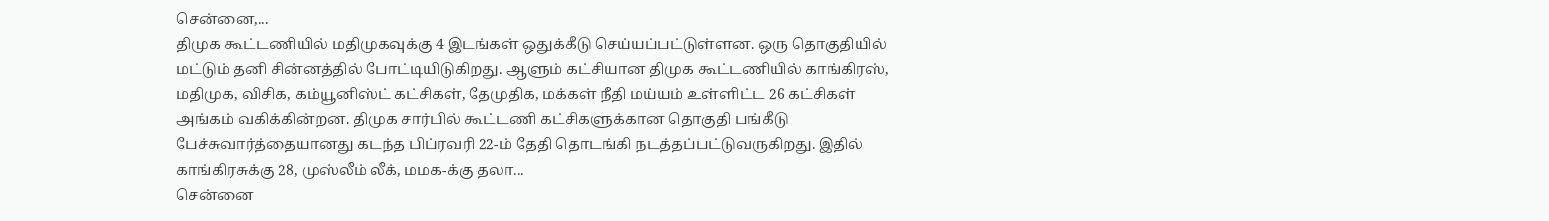சென்னை,...
திமுக கூட்டணியில் மதிமுகவுக்கு 4 இடங்கள் ஒதுக்கீடு செய்யப்பட்டுள்ளன. ஒரு தொகுதியில் மட்டும் தனி சின்னத்தில் போட்டியிடுகிறது. ஆளும் கட்சியான திமுக கூட்டணியில் காங்கிரஸ், மதிமுக, விசிக, கம்யூனிஸ்ட் கட்சிகள், தேமுதிக, மக்கள் நீதி மய்யம் உள்ளிட்ட 26 கட்சிகள் அங்கம் வகிக்கின்றன. திமுக சார்பில் கூட்டணி கட்சிகளுக்கான தொகுதி பங்கீடு பேச்சுவார்த்தையானது கடந்த பிப்ரவரி 22-ம் தேதி தொடங்கி நடத்தப்பட்டுவருகிறது. இதில் காங்கிரசுக்கு 28, முஸ்லீம் லீக், மமக-க்கு தலா...
சென்னை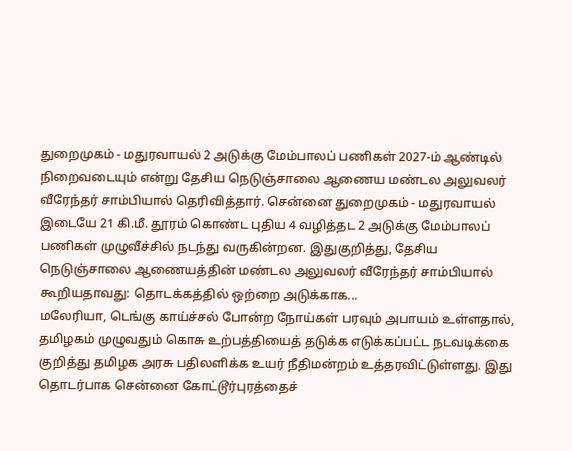துறைமுகம் - மதுரவாயல் 2 அடுக்கு மேம்பாலப் பணிகள் 2027-ம் ஆண்டில் நிறைவடையும் என்று தேசிய நெடுஞ்சாலை ஆணைய மண்டல அலுவலர் வீரேந்தர் சாம்பியால் தெரிவித்தார். சென்னை துறைமுகம் - மதுரவாயல் இடையே 21 கி.மீ. தூரம் கொண்ட புதிய 4 வழித்தட 2 அடுக்கு மேம்பாலப் பணிகள் முழுவீச்சில் நடந்து வருகின்றன. இதுகுறித்து, தேசிய நெடுஞ்சாலை ஆணையத்தின் மண்டல அலுவலர் வீரேந்தர் சாம்பியால் கூறியதாவது: தொடக்கத்தில் ஒற்றை அடுக்காக...
மலேரியா, டெங்கு காய்ச்சல் போன்ற நோய்கள் பரவும் அபாயம் உள்ளதால், தமிழகம் முழுவதும் கொசு உற்பத்தியைத் தடுக்க எடுக்கப்பட்ட நடவடிக்கை குறித்து தமிழக அரசு பதிலளிக்க உயர் நீதிமன்றம் உத்தரவிட்டுள்ளது. இது தொடர்பாக சென்னை கோட்டூர்புரத்தைச்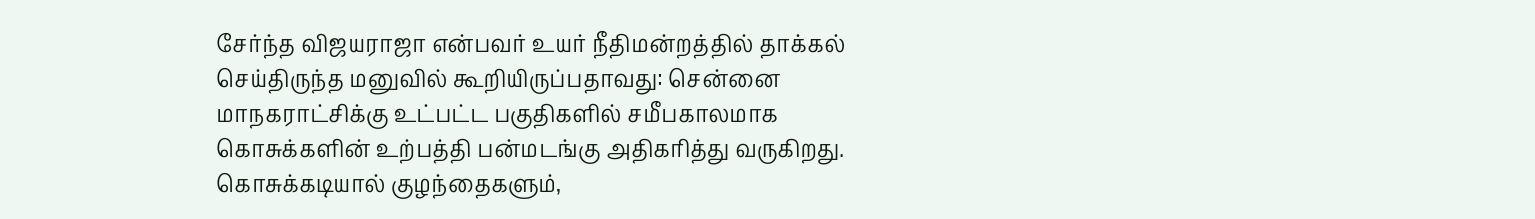சேர்ந்த விஜயராஜா என்பவர் உயர் நீதிமன்றத்தில் தாக்கல் செய்திருந்த மனுவில் கூறியிருப்பதாவது: சென்னை மாநகராட்சிக்கு உட்பட்ட பகுதிகளில் சமீபகாலமாக கொசுக்களின் உற்பத்தி பன்மடங்கு அதிகரித்து வருகிறது. கொசுக்கடியால் குழந்தைகளும்,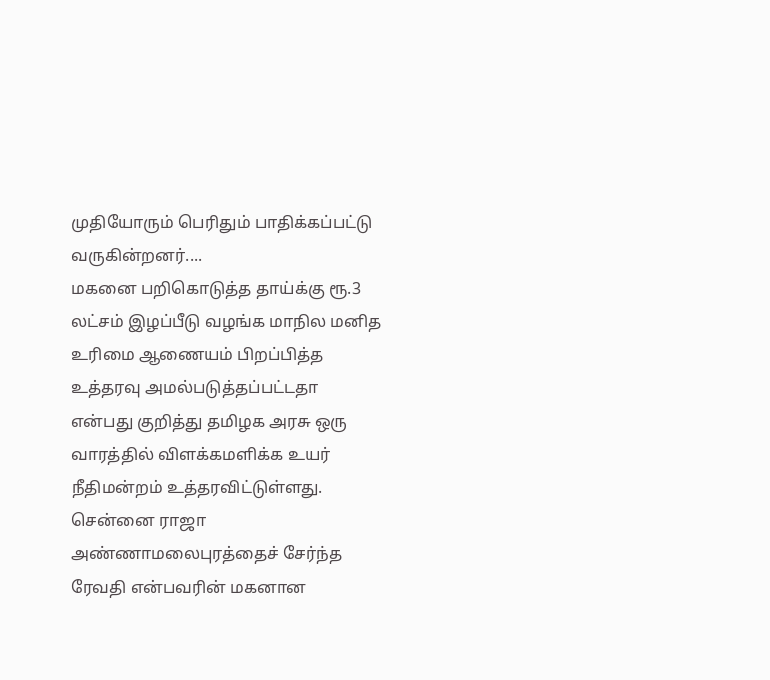முதியோரும் பெரிதும் பாதிக்கப்பட்டு வருகின்றனர்....
மகனை பறிகொடுத்த தாய்க்கு ரூ.3 லட்சம் இழப்பீடு வழங்க மாநில மனித உரிமை ஆணையம் பிறப்பித்த உத்தரவு அமல்படுத்தப்பட்டதா என்பது குறித்து தமிழக அரசு ஒரு வாரத்தில் விளக்கமளிக்க உயர் நீதிமன்றம் உத்தரவிட்டுள்ளது. சென்னை ராஜா அண்ணாமலைபுரத்தைச் சேர்ந்த ரேவதி என்பவரின் மகனான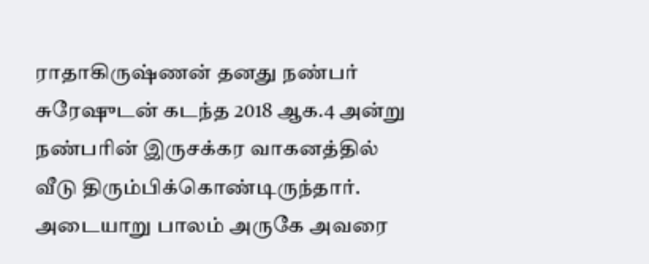ராதாகிருஷ்ணன் தனது நண்பர் சுரேஷுடன் கடந்த 2018 ஆக.4 அன்று நண்பரின் இருசக்கர வாகனத்தில் வீடு திரும்பிக்கொண்டிருந்தார். அடையாறு பாலம் அருகே அவரை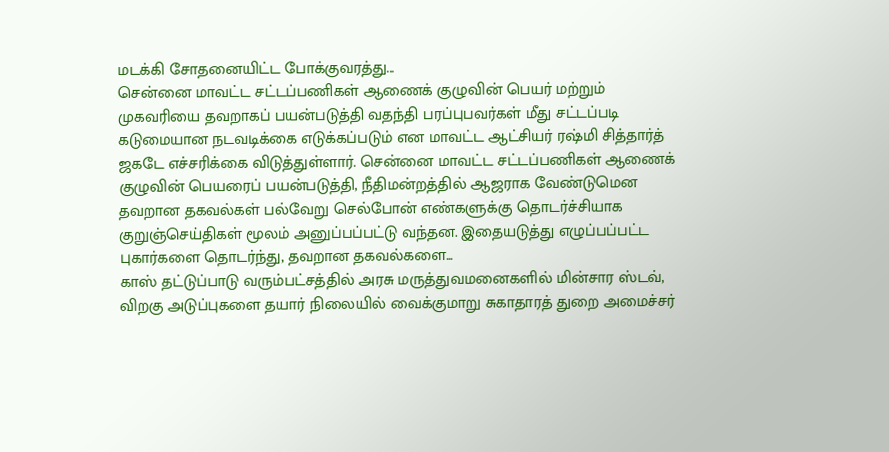மடக்கி சோதனையிட்ட போக்குவரத்து...
சென்னை மாவட்ட சட்டப்பணிகள் ஆணைக் குழுவின் பெயர் மற்றும் முகவரியை தவறாகப் பயன்படுத்தி வதந்தி பரப்புபவர்கள் மீது சட்டப்படி கடுமையான நடவடிக்கை எடுக்கப்படும் என மாவட்ட ஆட்சியர் ரஷ்மி சித்தார்த் ஜகடே எச்சரிக்கை விடுத்துள்ளார். சென்னை மாவட்ட சட்டப்பணிகள் ஆணைக் குழுவின் பெயரைப் பயன்படுத்தி, நீதிமன்றத்தில் ஆஜராக வேண்டுமென தவறான தகவல்கள் பல்வேறு செல்போன் எண்களுக்கு தொடர்ச்சியாக குறுஞ்செய்திகள் மூலம் அனுப்பப்பட்டு வந்தன. இதையடுத்து எழுப்பப்பட்ட புகார்களை தொடர்ந்து, தவறான தகவல்களை...
காஸ் தட்டுப்பாடு வரும்பட்சத்தில் அரசு மருத்துவமனைகளில் மின்சார ஸ்டவ், விறகு அடுப்புகளை தயார் நிலையில் வைக்குமாறு சுகாதாரத் துறை அமைச்சர்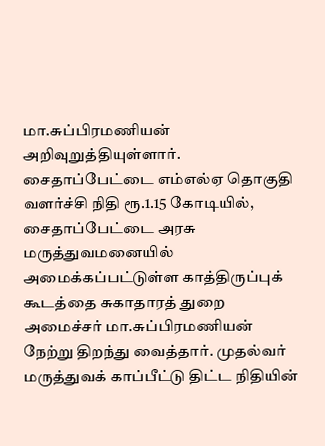மா.சுப்பிரமணியன் அறிவுறுத்தியுள்ளார். சைதாப்பேட்டை எம்எல்ஏ தொகுதி வளர்ச்சி நிதி ரூ.1.15 கோடியில், சைதாப்பேட்டை அரசு மருத்துவமனையில் அமைக்கப்பட்டுள்ள காத்திருப்புக் கூடத்தை சுகாதாரத் துறை அமைச்சர் மா.சுப்பிரமணியன் நேற்று திறந்து வைத்தார். முதல்வர் மருத்துவக் காப்பீட்டு திட்ட நிதியின்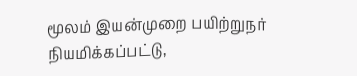மூலம் இயன்முறை பயிற்றுநர் நியமிக்கப்பட்டு,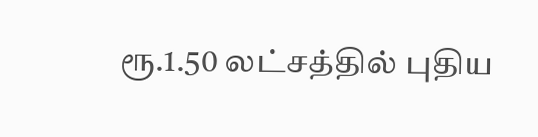ரூ.1.50 லட்சத்தில் புதிய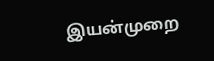இயன்முறை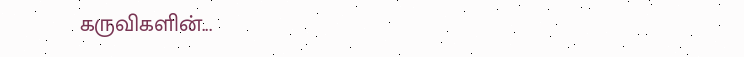கருவிகளின்...